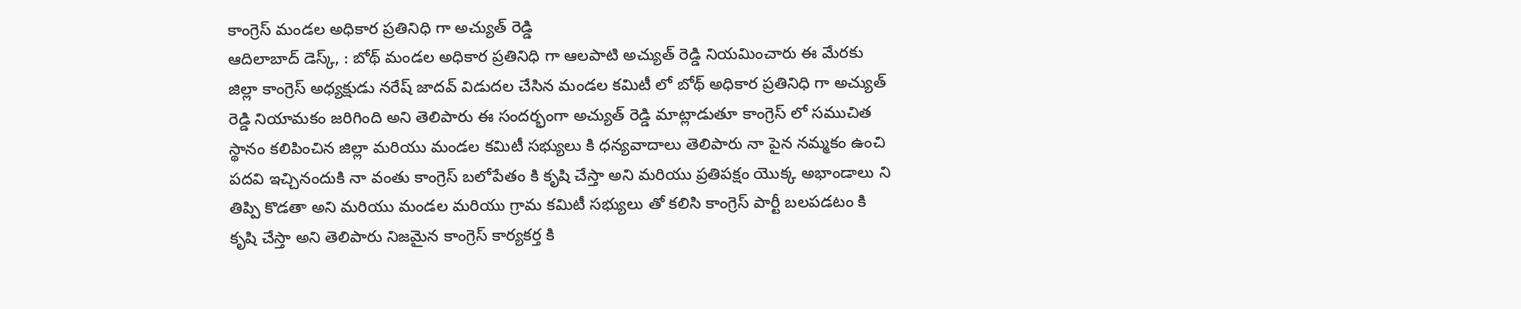కాంగ్రెస్ మండల అధికార ప్రతినిధి గా అచ్యుత్ రెడ్డి
ఆదిలాబాద్ డెస్క్, : బోథ్ మండల అధికార ప్రతినిధి గా ఆలపాటి అచ్యుత్ రెడ్డి నియమించారు ఈ మేరకు జిల్లా కాంగ్రెస్ అధ్యక్షుడు నరేష్ జాదవ్ విడుదల చేసిన మండల కమిటీ లో బోథ్ అధికార ప్రతినిధి గా అచ్యుత్ రెడ్డి నియామకం జరిగింది అని తెలిపారు ఈ సందర్భంగా అచ్యుత్ రెడ్డి మాట్లాడుతూ కాంగ్రెస్ లో సముచిత స్థానం కలిపించిన జిల్లా మరియు మండల కమిటీ సభ్యులు కి ధన్యవాదాలు తెలిపారు నా పైన నమ్మకం ఉంచి పదవి ఇచ్చినందుకి నా వంతు కాంగ్రెస్ బలోపేతం కి కృషి చేస్తా అని మరియు ప్రతిపక్షం యొక్క అభాండాలు ని తిప్పి కొడతా అని మరియు మండల మరియు గ్రామ కమిటీ సభ్యులు తో కలిసి కాంగ్రెస్ పార్టీ బలపడటం కి కృషి చేస్తా అని తెలిపారు నిజమైన కాంగ్రెస్ కార్యకర్త కి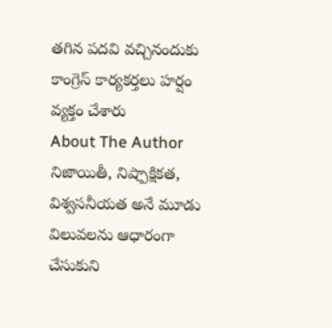తగిన పదవి వచ్చినందుకు కాంగ్రెస్ కార్యకర్తలు హర్షం వ్యక్తం చేశారు
About The Author
నిజాయితీ, నిష్పాక్షికత, విశ్వసనీయత అనే మూడు విలువలను ఆధారంగా చేసుకుని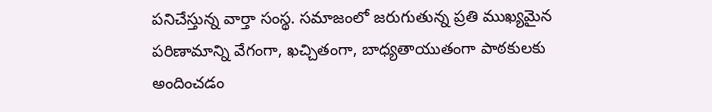పనిచేస్తున్న వార్తా సంస్థ. సమాజంలో జరుగుతున్న ప్రతి ముఖ్యమైన పరిణామాన్ని వేగంగా, ఖచ్చితంగా, బాధ్యతాయుతంగా పాఠకులకు అందించడం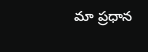మా ప్రధాన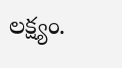లక్ష్యం.